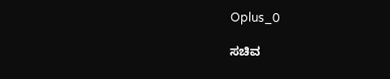Oplus_0

ಸಚಿವ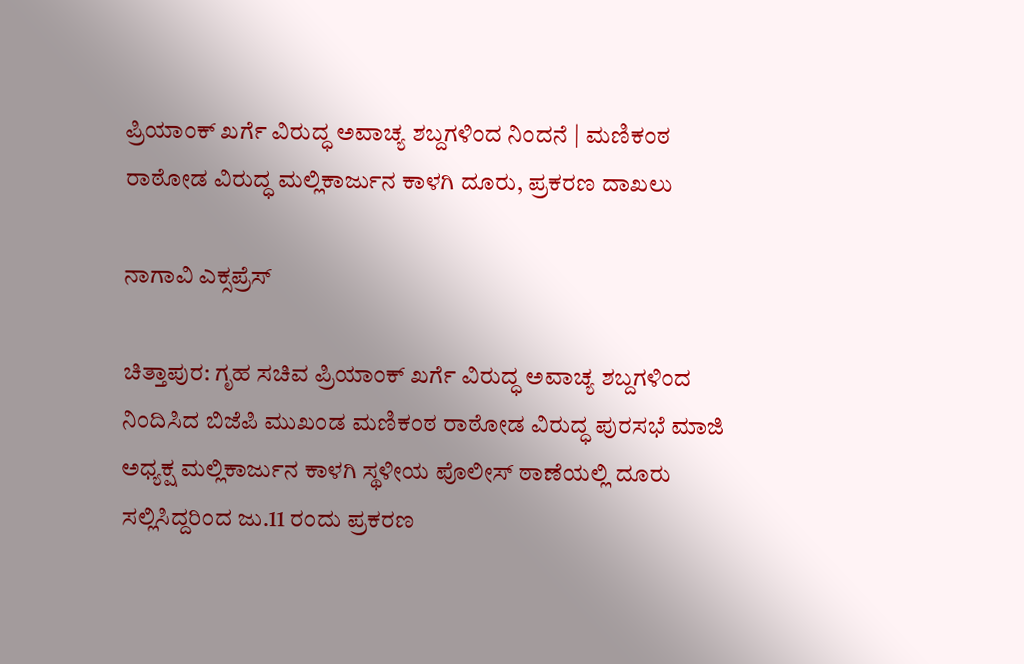ಪ್ರಿಯಾಂಕ್ ಖರ್ಗೆ ವಿರುದ್ಧ ಅವಾಚ್ಯ ಶಬ್ದಗಳಿಂದ ನಿಂದನೆ | ಮಣಿಕಂಠ ರಾಠೋಡ ವಿರುದ್ಧ ಮಲ್ಲಿಕಾರ್ಜುನ ಕಾಳಗಿ ದೂರು, ಪ್ರಕರಣ ದಾಖಲು

ನಾಗಾವಿ ಎಕ್ಸಪ್ರೆಸ್

ಚಿತ್ತಾಪುರ: ಗೃಹ ಸಚಿವ ಪ್ರಿಯಾಂಕ್ ಖರ್ಗೆ ವಿರುದ್ಧ ಅವಾಚ್ಯ ಶಬ್ದಗಳಿಂದ ನಿಂದಿಸಿದ ಬಿಜೆಪಿ ಮುಖಂಡ ಮಣಿಕಂಠ ರಾಠೋಡ ವಿರುದ್ಧ ಪುರಸಭೆ ಮಾಜಿ ಅಧ್ಯಕ್ಷ ಮಲ್ಲಿಕಾರ್ಜುನ ಕಾಳಗಿ ಸ್ಥಳೀಯ ಪೊಲೀಸ್ ಠಾಣೆಯಲ್ಲಿ ದೂರು ಸಲ್ಲಿಸಿದ್ದರಿಂದ ಜು.11 ರಂದು ಪ್ರಕರಣ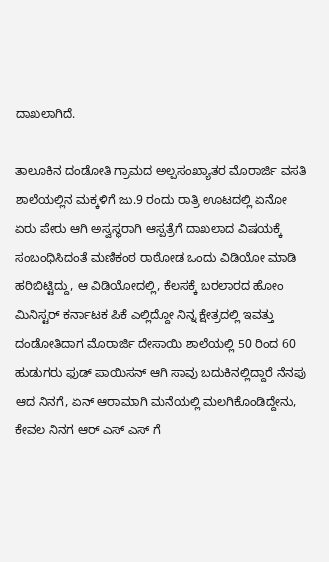ದಾಖಲಾಗಿದೆ.

ತಾಲೂಕಿನ ದಂಡೋತಿ ಗ್ರಾಮದ ಅಲ್ಪಸಂಖ್ಯಾತರ ಮೊರಾರ್ಜಿ ವಸತಿ ಶಾಲೆಯಲ್ಲಿನ ಮಕ್ಕಳಿಗೆ ಜು.9 ರಂದು ರಾತ್ರಿ ಊಟದಲ್ಲಿ ಏನೋ ಏರು ಪೇರು ಆಗಿ ಅಸ್ವಸ್ಥರಾಗಿ ಆಸ್ಪತ್ರೆಗೆ ದಾಖಲಾದ ವಿಷಯಕ್ಕೆ ಸಂಬಂಧಿಸಿದಂತೆ ಮಣಿಕಂಠ ರಾಠೋಡ ಒಂದು ವಿಡಿಯೋ ಮಾಡಿ ಹರಿಬಿಟ್ಟಿದ್ದು, ಆ ವಿಡಿಯೋದಲ್ಲಿ, ಕೆಲಸಕ್ಕೆ ಬರಲಾರದ ಹೋಂ ಮಿನಿಸ್ಟರ್ ಕರ್ನಾಟಕ ಪಿಕೆ ಎಲ್ಲಿದ್ದೋ ನಿನ್ನ ಕ್ಷೇತ್ರದಲ್ಲಿ ಇವತ್ತು ದಂಡೋತಿದಾಗ ಮೊರಾರ್ಜಿ ದೇಸಾಯಿ ಶಾಲೆಯಲ್ಲಿ 50 ರಿಂದ 60 ಹುಡುಗರು ಫುಡ್ ಪಾಯಿಸನ್ ಆಗಿ ಸಾವು ಬದುಕಿನಲ್ಲಿದ್ದಾರೆ ನೆನಪು ಆದ ನಿನಗೆ, ಏನ್ ಆರಾಮಾಗಿ ಮನೆಯಲ್ಲಿ ಮಲಗಿಕೊಂಡಿದ್ದೇನು, ಕೇವಲ ನಿನಗ ಆರ್ ಎಸ್ ಎಸ್ ಗೆ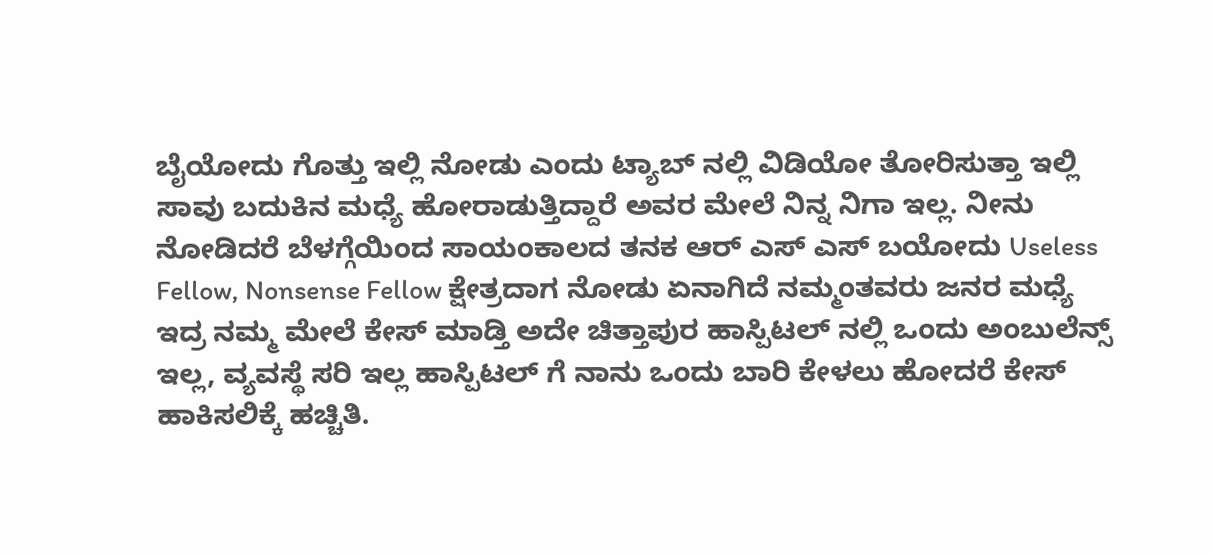ಬೈಯೋದು ಗೊತ್ತು ಇಲ್ಲಿ ನೋಡು ಎಂದು ಟ್ಯಾಬ್ ನಲ್ಲಿ ವಿಡಿಯೋ ತೋರಿಸುತ್ತಾ ಇಲ್ಲಿ ಸಾವು ಬದುಕಿನ ಮಧ್ಯೆ ಹೋರಾಡುತ್ತಿದ್ದಾರೆ ಅವರ ಮೇಲೆ ನಿನ್ನ ನಿಗಾ ಇಲ್ಲ. ನೀನು ನೋಡಿದರೆ ಬೆಳಗ್ಗೆಯಿಂದ ಸಾಯಂಕಾಲದ ತನಕ ಆರ್ ಎಸ್ ಎಸ್ ಬಯೋದು Useless Fellow, Nonsense Fellow ಕ್ಷೇತ್ರದಾಗ ನೋಡು ಏನಾಗಿದೆ ನಮ್ಮಂತವರು ಜನರ ಮಧ್ಯೆ ಇದ್ರ ನಮ್ಮ ಮೇಲೆ ಕೇಸ್ ಮಾಡ್ತಿ ಅದೇ ಚಿತ್ತಾಪುರ ಹಾಸ್ಪಿಟಲ್ ನಲ್ಲಿ ಒಂದು ಅಂಬುಲೆನ್ಸ್ ಇಲ್ಲ, ವ್ಯವಸ್ಥೆ ಸರಿ ಇಲ್ಲ ಹಾಸ್ಪಿಟಲ್ ಗೆ ನಾನು ಒಂದು ಬಾರಿ ಕೇಳಲು ಹೋದರೆ ಕೇಸ್ ಹಾಕಿಸಲಿಕ್ಕೆ ಹಚ್ಚಿತಿ.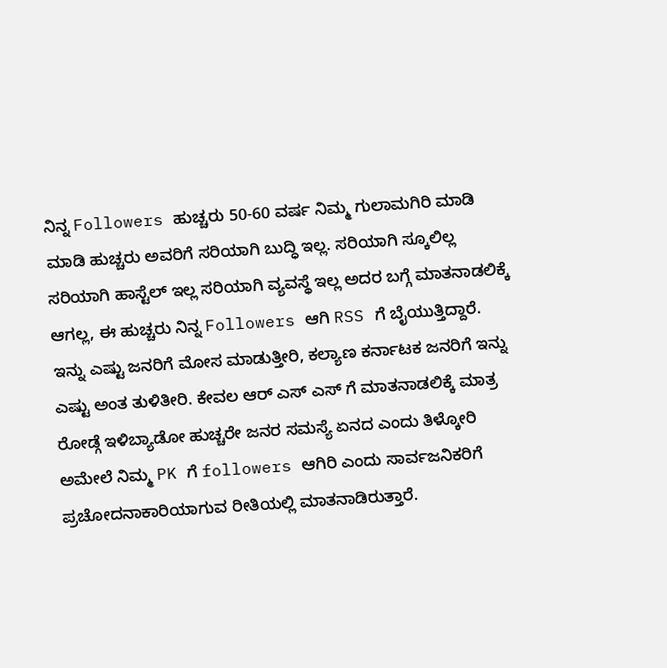ನಿನ್ನ Followers ಹುಚ್ಚರು 50-60 ವರ್ಷ ನಿಮ್ಮ ಗುಲಾಮಗಿರಿ ಮಾಡಿ ಮಾಡಿ ಹುಚ್ಚರು ಅವರಿಗೆ ಸರಿಯಾಗಿ ಬುದ್ಧಿ ಇಲ್ಲ. ಸರಿಯಾಗಿ ಸ್ಕೂಲಿಲ್ಲ ಸರಿಯಾಗಿ ಹಾಸ್ಟೆಲ್ ಇಲ್ಲ ಸರಿಯಾಗಿ ವ್ಯವಸ್ಥೆ ಇಲ್ಲ ಅದರ ಬಗ್ಗೆ ಮಾತನಾಡಲಿಕ್ಕೆ ಆಗಲ್ಲ, ಈ ಹುಚ್ಚರು ನಿನ್ನ Followers ಆಗಿ RSS ಗೆ ಬೈಯುತ್ತಿದ್ದಾರೆ. ಇನ್ನು ಎಷ್ಟು ಜನರಿಗೆ ಮೋಸ ಮಾಡುತ್ತೀರಿ, ಕಲ್ಯಾಣ ಕರ್ನಾಟಕ ಜನರಿಗೆ ಇನ್ನು ಎಷ್ಟು ಅಂತ ತುಳಿತೀರಿ. ಕೇವಲ ಆರ್ ಎಸ್ ಎಸ್ ಗೆ ಮಾತನಾಡಲಿಕ್ಕೆ ಮಾತ್ರ ರೋಡ್ಗೆ ಇಳಿಬ್ಯಾಡೋ ಹುಚ್ಚರೇ ಜನರ ಸಮಸ್ಯೆ ಏನದ ಎಂದು ತಿಳ್ಕೋರಿ ಅಮೇಲೆ ನಿಮ್ಮ PK ಗೆ followers ಆಗಿರಿ ಎಂದು ಸಾರ್ವಜನಿಕರಿಗೆ ಪ್ರಚೋದನಾಕಾರಿಯಾಗುವ ರೀತಿಯಲ್ಲಿ ಮಾತನಾಡಿರುತ್ತಾರೆ.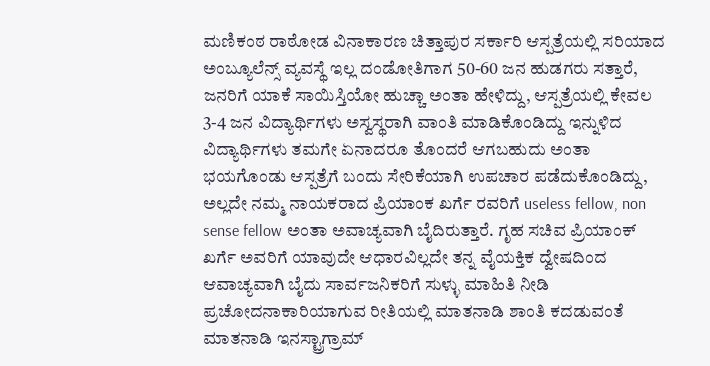ಮಣಿಕಂಠ ರಾಠೋಡ ವಿನಾಕಾರಣ ಚಿತ್ತಾಪುರ ಸರ್ಕಾರಿ ಆಸ್ಪತ್ರೆಯಲ್ಲಿ ಸರಿಯಾದ ಅಂಬ್ಯೂಲೆನ್ಸ್ ವ್ಯವಸ್ಥೆ ಇಲ್ಲ ದಂಡೋತಿಗಾಗ 50-60 ಜನ ಹುಡಗರು ಸತ್ತಾರೆ, ಜನರಿಗೆ ಯಾಕೆ ಸಾಯಿಸ್ತಿಯೋ ಹುಚ್ಚಾ ಅಂತಾ ಹೇಳಿದ್ದು, ಆಸ್ಪತ್ರೆಯಲ್ಲಿ ಕೇವಲ 3-4 ಜನ ವಿದ್ಯಾರ್ಥಿಗಳು ಅಸ್ವಸ್ಥರಾಗಿ ವಾಂತಿ ಮಾಡಿಕೊಂಡಿದ್ದು ಇನ್ನುಳಿದ ವಿದ್ಯಾರ್ಥಿಗಳು ತಮಗೇ ಏನಾದರೂ ತೊಂದರೆ ಆಗಬಹುದು ಅಂತಾ ಭಯಗೊಂಡು ಆಸ್ಪತ್ರೆಗೆ ಬಂದು ಸೇರಿಕೆಯಾಗಿ ಉಪಚಾರ ಪಡೆದುಕೊಂಡಿದ್ದು, ಅಲ್ಲದೇ ನಮ್ಮ ನಾಯಕರಾದ ಪ್ರಿಯಾಂಕ ಖರ್ಗೆ ರವರಿಗೆ useless fellow, non sense fellow ಅಂತಾ ಅವಾಚ್ಯವಾಗಿ ಬೈದಿರುತ್ತಾರೆ. ಗೃಹ ಸಚಿವ ಪ್ರಿಯಾಂಕ್ ಖರ್ಗೆ ಅವರಿಗೆ ಯಾವುದೇ ಆಧಾರವಿಲ್ಲದೇ ತನ್ನ ವೈಯಕ್ತಿಕ ದ್ವೇಷದಿಂದ ಆವಾಚ್ಯವಾಗಿ ಬೈದು ಸಾರ್ವಜನಿಕರಿಗೆ ಸುಳ್ಳು ಮಾಹಿತಿ ನೀಡಿ ಪ್ರಚೋದನಾಕಾರಿಯಾಗುವ ರೀತಿಯಲ್ಲಿ ಮಾತನಾಡಿ ಶಾಂತಿ ಕದಡುವಂತೆ ಮಾತನಾಡಿ ಇನಸ್ಟ್ರಾಗ್ರಾಮ್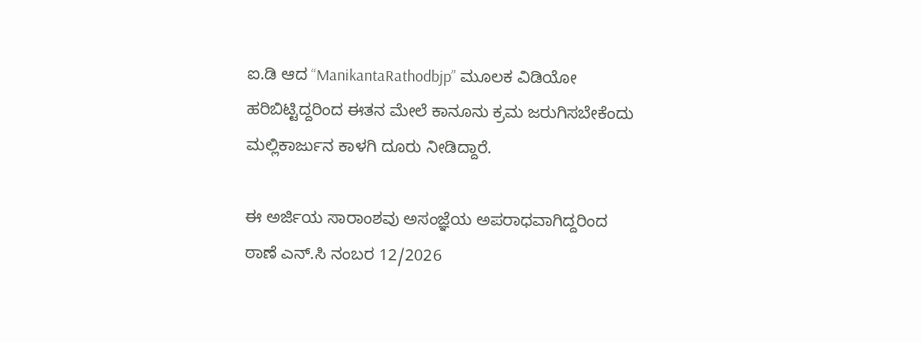ಐ.ಡಿ ಆದ “ManikantaRathodbjp” ಮೂಲಕ ವಿಡಿಯೋ ಹರಿಬಿಟ್ಟಿದ್ದರಿಂದ ಈತನ ಮೇಲೆ ಕಾನೂನು ಕ್ರಮ ಜರುಗಿಸಬೇಕೆಂದು ಮಲ್ಲಿಕಾರ್ಜುನ ಕಾಳಗಿ ದೂರು ನೀಡಿದ್ದಾರೆ.

ಈ ಅರ್ಜಿಯ ಸಾರಾಂಶವು ಅಸಂಜ್ಞೆಯ ಅಪರಾಧವಾಗಿದ್ದರಿಂದ ಠಾಣೆ ಎನ್.ಸಿ ನಂಬರ 12/2026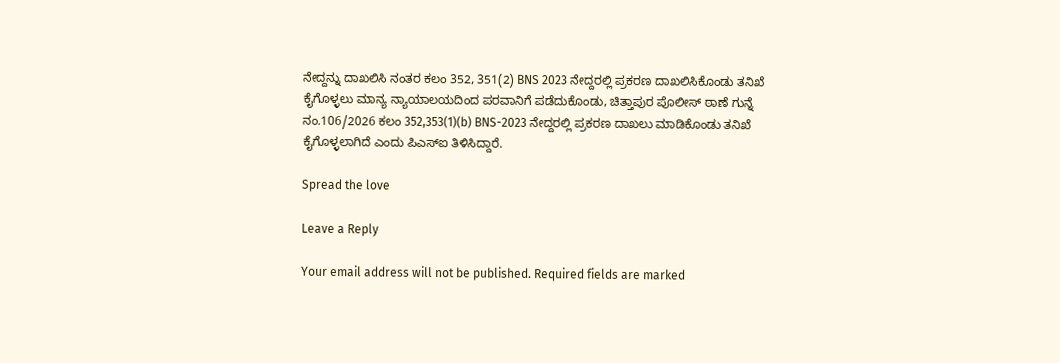ನೇದ್ದನ್ನು ದಾಖಲಿಸಿ ನಂತರ ಕಲಂ 352, 351(2) BNS 2023 ನೇದ್ದರಲ್ಲಿ ಪ್ರಕರಣ ದಾಖಲಿಸಿಕೊಂಡು ತನಿಖೆ ಕೈಗೊಳ್ಳಲು ಮಾನ್ಯ ನ್ಯಾಯಾಲಯದಿಂದ ಪರವಾನಿಗೆ ಪಡೆದುಕೊಂಡು, ಚಿತ್ತಾಪುರ ಪೊಲೀಸ್ ಠಾಣೆ ಗುನ್ನೆ ನಂ.106/2026 ಕಲಂ 352,353(1)(b) BNS-2023 ನೇದ್ದರಲ್ಲಿ ಪ್ರಕರಣ ದಾಖಲು ಮಾಡಿಕೊಂಡು ತನಿಖೆ ಕೈಗೊಳ್ಳಲಾಗಿದೆ ಎಂದು ಪಿಎಸ್ಐ ತಿಳಿಸಿದ್ದಾರೆ.

Spread the love

Leave a Reply

Your email address will not be published. Required fields are marked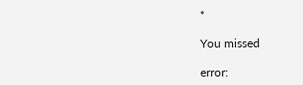*

You missed

error: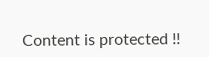Content is protected !!